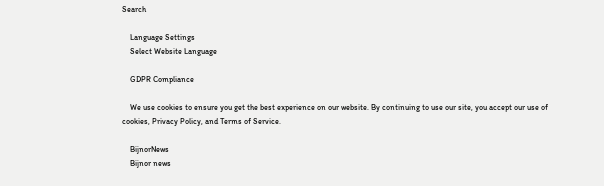Search

    Language Settings
    Select Website Language

    GDPR Compliance

    We use cookies to ensure you get the best experience on our website. By continuing to use our site, you accept our use of cookies, Privacy Policy, and Terms of Service.

    BijnorNews
    Bijnor news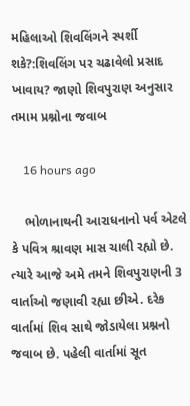મહિલાઓ શિવલિંગને સ્પર્શી શકે?:શિવલિંગ પર ચઢાવેલો પ્રસાદ ખાવાય? જાણો શિવપુરાણ અનુસાર તમામ પ્રશ્નોના જવાબ

    16 hours ago

    ભોળાનાથની આરાધનાનો પર્વ એટલે કે પવિત્ર શ્રાવણ માસ ચાલી રહ્યો છે. ત્યારે આજે અમે તમને શિવપુરાણની 3 વાર્તાઓ જણાવી રહ્યા છીએ. દરેક વાર્તામાં શિવ સાથે જોડાયેલા પ્રશ્નનો જવાબ છે. પહેલી વાર્તામાં સૂત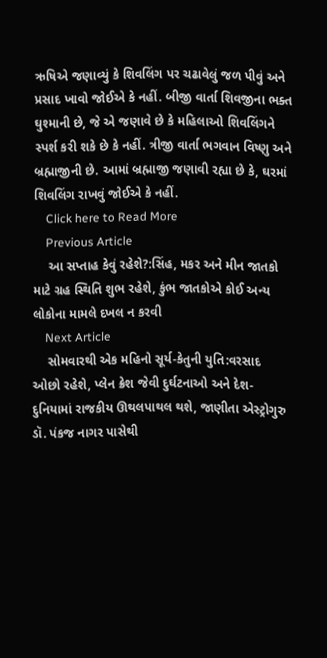ઋષિએ જણાવ્યું કે શિવલિંગ પર ચઢાવેલું જળ પીવું અને પ્રસાદ ખાવો જોઈએ કે નહીં. બીજી વાર્તા શિવજીના ભક્ત ઘુશ્માની છે, જે એ જણાવે છે કે મહિલાઓ શિવલિંગને સ્પર્શ કરી શકે છે કે નહીં. ત્રીજી વાર્તા ભગવાન વિષ્ણુ અને બ્રહ્માજીની છે. આમાં બ્રહ્માજી જણાવી રહ્યા છે કે, ઘરમાં શિવલિંગ રાખવું જોઈએ કે નહીં.
    Click here to Read More
    Previous Article
    આ સપ્તાહ કેવું રહેશે?:સિંહ, મકર અને મીન જાતકો માટે ગ્રહ સ્થિતિ શુભ રહેશે, કુંભ જાતકોએ કોઈ અન્ય લોકોના મામલે દખલ ન કરવી
    Next Article
    સોમવારથી એક મહિનો સૂર્ય-કેતુની યુતિ:વરસાદ ઓછો રહેશે, પ્લેન ક્રેશ જેવી દુર્ઘટનાઓ અને દેશ-દુનિયામાં રાજકીય ઊથલપાથલ થશે, જાણીતા એસ્ટ્રોગુરુ ડૉ. પંકજ નાગર પાસેથી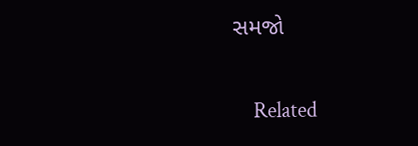સમજો

    Related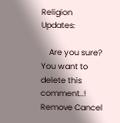Religion Updates:

    Are you sure? You want to delete this comment..! Remove Cancel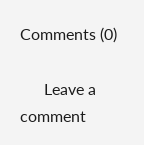Comments (0)

      Leave a comment